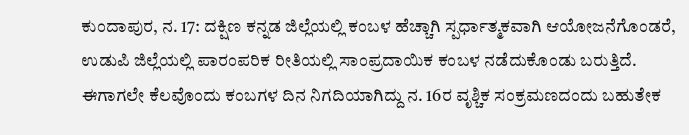ಕುಂದಾಪುರ, ನ. 17: ದಕ್ಷಿಣ ಕನ್ನಡ ಜಿಲ್ಲೆಯಲ್ಲಿ ಕಂಬಳ ಹೆಚ್ಚಾಗಿ ಸ್ಪರ್ಧಾತ್ಮಕವಾಗಿ ಆಯೋಜನೆಗೊಂಡರೆ, ಉಡುಪಿ ಜಿಲ್ಲೆಯಲ್ಲಿ ಪಾರಂಪರಿಕ ರೀತಿಯಲ್ಲಿ ಸಾಂಪ್ರದಾಯಿಕ ಕಂಬಳ ನಡೆದುಕೊಂಡು ಬರುತ್ತಿದೆ. ಈಗಾಗಲೇ ಕೆಲವೊಂದು ಕಂಬಗಳ ದಿನ ನಿಗದಿಯಾಗಿದ್ದು ನ. 16ರ ವೃಶ್ಚಿಕ ಸಂಕ್ರಮಣದಂದು ಬಹುತೇಕ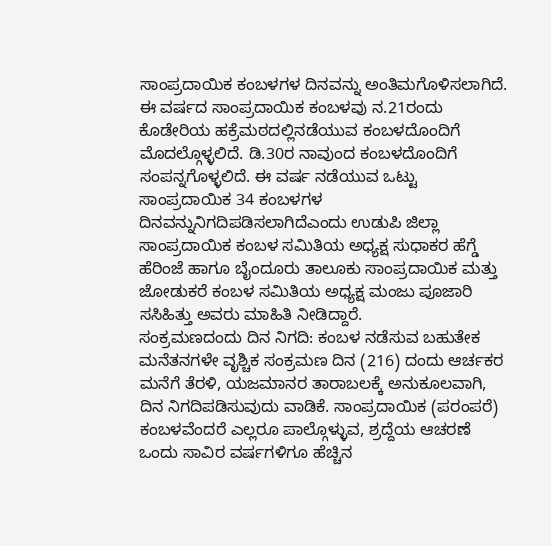ಸಾಂಪ್ರದಾಯಿಕ ಕಂಬಳಗಳ ದಿನವನ್ನು ಅಂತಿಮಗೊಳಿಸಲಾಗಿದೆ.
ಈ ವರ್ಷದ ಸಾಂಪ್ರದಾಯಿಕ ಕಂಬಳವು ನ.21ರಂದು ಕೊಡೇರಿಯ ಹಕ್ರೆಮಠದಲ್ಲಿನಡೆಯುವ ಕಂಬಳದೊಂದಿಗೆ ಮೊದಲ್ಗೊಳ್ಳಲಿದೆ. ಡಿ.30ರ ನಾವುಂದ ಕಂಬಳದೊಂದಿಗೆ ಸಂಪನ್ನಗೊಳ್ಳಲಿದೆ. ಈ ವರ್ಷ ನಡೆಯುವ ಒಟ್ಟು ಸಾಂಪ್ರದಾಯಿಕ 34 ಕಂಬಳಗಳ ದಿನವನ್ನುನಿಗದಿಪಡಿಸಲಾಗಿದೆಎಂದು ಉಡುಪಿ ಜಿಲ್ಲಾ ಸಾಂಪ್ರದಾಯಿಕ ಕಂಬಳ ಸಮಿತಿಯ ಅಧ್ಯಕ್ಷ ಸುಧಾಕರ ಹೆಗ್ಡೆ ಹೆರಿಂಜೆ ಹಾಗೂ ಬೈಂದೂರು ತಾಲೂಕು ಸಾಂಪ್ರದಾಯಿಕ ಮತ್ತು ಜೋಡುಕರೆ ಕಂಬಳ ಸಮಿತಿಯ ಅಧ್ಯಕ್ಷ ಮಂಜು ಪೂಜಾರಿ ಸಸಿಹಿತ್ತು ಅವರು ಮಾಹಿತಿ ನೀಡಿದ್ದಾರೆ.
ಸಂಕ್ರಮಣದಂದು ದಿನ ನಿಗದಿ: ಕಂಬಳ ನಡೆಸುವ ಬಹುತೇಕ ಮನೆತನಗಳೇ ವೃಶ್ಚಿಕ ಸಂಕ್ರಮಣ ದಿನ (216) ದಂದು ಆರ್ಚಕರ ಮನೆಗೆ ತೆರಳಿ, ಯಜಮಾನರ ತಾರಾಬಲಕ್ಕೆ ಅನುಕೂಲವಾಗಿ, ದಿನ ನಿಗದಿಪಡಿಸುವುದು ವಾಡಿಕೆ. ಸಾಂಪ್ರದಾಯಿಕ (ಪರಂಪರೆ) ಕಂಬಳವೆಂದರೆ ಎಲ್ಲರೂ ಪಾಲ್ಗೊಳ್ಳುವ, ಶ್ರದ್ದೆಯ ಆಚರಣೆ ಒಂದು ಸಾವಿರ ವರ್ಷಗಳಿಗೂ ಹೆಚ್ಚಿನ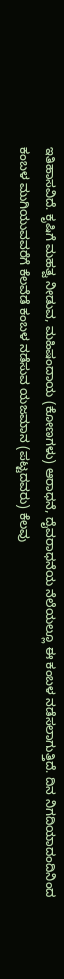ಇತಿಹಾಸವಿದೆ. ಕೃಷಿಗೆ ಮಹತ್ವ ನೀಡುವ, ಮಹಿಷಂದಾಯ (ಕೋಣಗಳು) ಆರಾಧನೆ, ದೈವರಾಧನೆಯ ನೆಲೆಯಲ್ಲೂ ಈ ಕಂಬಳ ನಡೆಸಲಾಗುತ್ತಿದೆ. ದಿನ ನಿಗದಿಯಾದಂದಿನಿಂದ ಕಂಬಳ ಮುಗಿಯುವವರೆಗೆ ಕೆಲವೆಡೆ ಕಂಬಳ ನಡೆಸುವ ಯಜಮಾನ (ಪಟ್ಟದವರು) ಕೆಲವು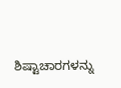ಶಿಷ್ಟಾಚಾರಗಳನ್ನು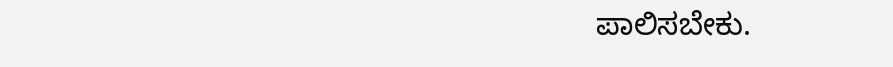ಪಾಲಿಸಬೇಕು.